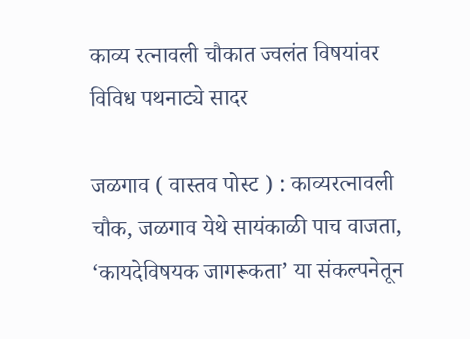काव्य रत्नावली चौकात ज्वलंत विषयांवर विविध पथनाट्ये सादर

जळगाव ( वास्तव पोस्ट ) : काव्यरत्नावली चौक, जळगाव येथे सायंकाळी पाच वाजता, ‘कायदेविषयक जागरूकता’ या संकल्पनेतून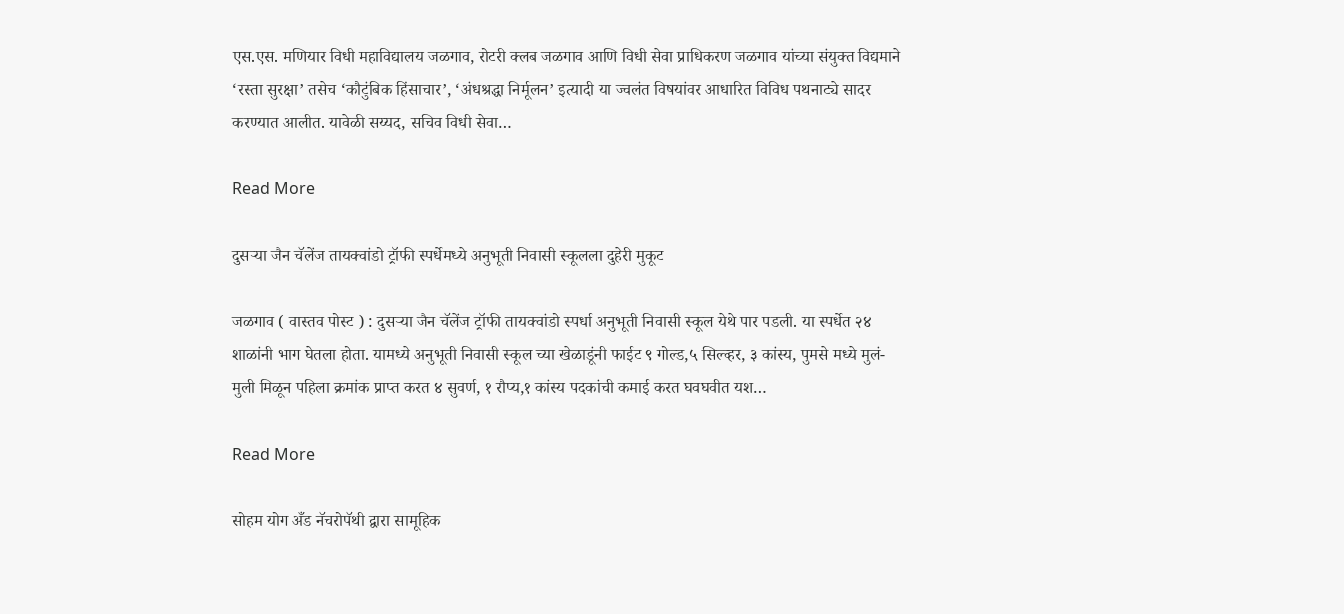एस.एस. मणियार विधी महाविद्यालय जळगाव, रोटरी क्लब जळगाव आणि विधी सेवा प्राधिकरण जळगाव यांच्या संयुक्त विद्यमाने ‘रस्ता सुरक्षा’ तसेच ‘कौटुंबिक हिंसाचार’, ‘अंधश्रद्धा निर्मूलन’ इत्यादी या ज्वलंत विषयांवर आधारित विविध पथनाट्ये सादर करण्यात आलीत. यावेळी सय्यद, सचिव विधी सेवा…

Read More

दुसऱ्या जैन चॅलेंज तायक्वांडो ट्रॉफी स्पर्धेमध्ये अनुभूती निवासी स्कूलला दुहेरी मुकूट

जळगाव ( वास्तव पोस्ट ) : दुसऱ्या जैन चॅलेंज ट्रॉफी तायक्वांडो स्पर्धा अनुभूती निवासी स्कूल येथे पार पडली. या स्पर्धेत २४ शाळांनी भाग घेतला होता. यामध्ये अनुभूती निवासी स्कूल च्या खेळाडूंनी फाईट ९ गोल्ड,५ सिल्व्हर, ३ कांस्य, पुमसे मध्ये मुलं-मुली मिळून पहिला क्रमांक प्राप्त करत ४ सुवर्ण, १ रौप्य,१ कांस्य पदकांची कमाई करत घवघवीत यश…

Read More

सोहम योग अँड नॅचरोपॅथी द्वारा सामूहिक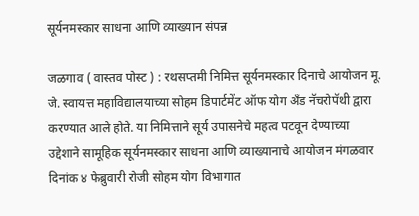सूर्यनमस्कार साधना आणि व्याख्यान संपन्न

जळगाव ( वास्तव पोस्ट ) : रथसप्तमी निमित्त सूर्यनमस्कार दिनाचे आयोजन मू. जे. स्वायत्त महाविद्यालयाच्या सोहम डिपार्टमेंट ऑफ योग अँड नॅचरोपॅथी द्वारा करण्यात आले होते. या निमित्ताने सूर्य उपासनेचे महत्व पटवून देण्याच्या उद्देशाने सामूहिक सूर्यनमस्कार साधना आणि व्याख्यानाचे आयोजन मंगळवार दिनांक ४ फेब्रुवारी रोजी सोहम योग विभागात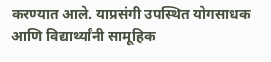करण्यात आले. याप्रसंगी उपस्थित योगसाधक आणि विद्यार्थ्यांनी सामूहिक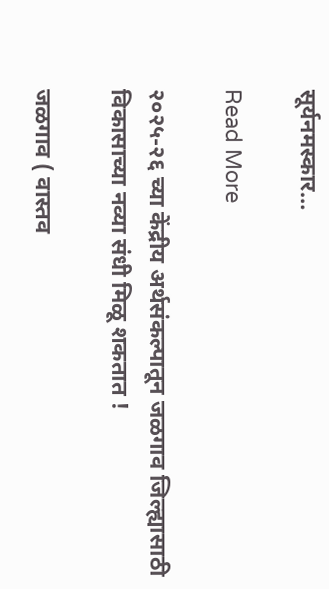सूर्यनमस्कार…

Read More

२०२५-२६ च्या केंद्रीय अर्थसंकल्पातून जळगाव जिल्ह्यासाठी विकासाच्या नव्या संधी मिळू शकतात !

जळगाव ( वास्तव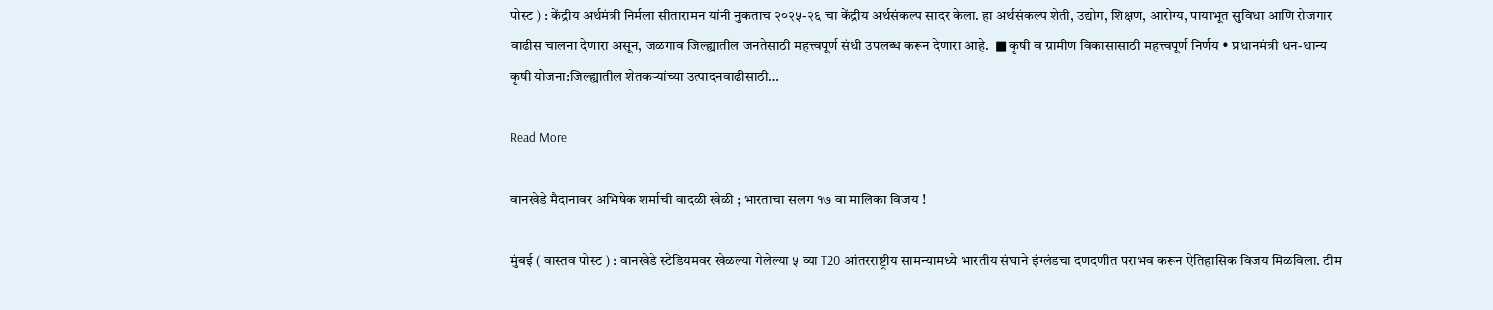पोस्ट ) : केंद्रीय अर्थमंत्री निर्मला सीतारामन यांनी नुकताच २०२५-२६ चा केंद्रीय अर्थसंकल्प सादर केला. हा अर्थसंकल्प शेती, उद्योग, शिक्षण, आरोग्य, पायाभूत सुविधा आणि रोजगार वाढीस चालना देणारा असून, जळगाव जिल्ह्यातील जनतेसाठी महत्त्वपूर्ण संधी उपलब्ध करून देणारा आहे.  ■ कृषी व ग्रामीण विकासासाठी महत्त्वपूर्ण निर्णय • प्रधानमंत्री धन-धान्य कृषी योजना:जिल्ह्यातील शेतकऱ्यांच्या उत्पादनवाढीसाठी…

Read More

वानखेडे मैदानावर अभिषेक शर्माची वादळी खेळी ; भारताचा सलग १७ वा मालिका विजय !

मुंबई ( वास्तव पोस्ट ) : वानखेडे स्टेडियमवर खेळल्या गेलेल्या ५ व्या T20 आंतरराष्ट्रीय सामन्यामध्ये भारतीय संघाने इंग्लंडचा दणदणीत पराभव करून ऐतिहासिक विजय मिळविला. टीम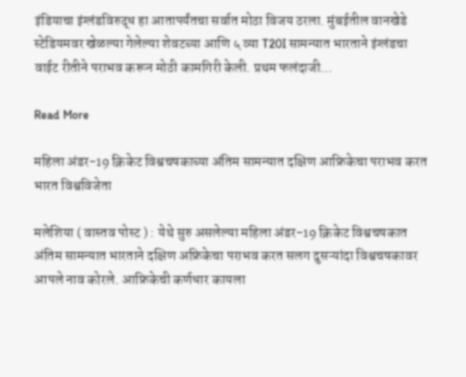इंडियाचा इंग्लंडविरुद्ध हा आतापर्यंतचा सर्वात मोठा विजय ठरला. मुंबईतील वानखेडे स्टेडियमवर खेळल्या गेलेल्या शेवटच्या आणि ५ व्या T20I सामन्यात भारताने इंग्लंडचा वाईट रीतीने पराभव करून मोठी कामगिरी केली. प्रथम फलंदाजी…

Read More

महिला अंडर-19 क्रिकेट विश्वचषकाच्या अंतिम सामन्यात दक्षिण आफ्रिकेचा पराभव करत भारत विश्वविजेता

मलेशिया ( वास्तव पोस्ट ) : येथे सुरु असलेल्या महिला अंडर-19 क्रिकेट विश्वचषकात अंतिम सामन्यात भारताने दक्षिण अफ्रिकेचा पराभव करत सलग दुसऱ्यांदा विश्वचषकावर आपले नाव कोरले. आफ्रिकेची कर्णधार कायला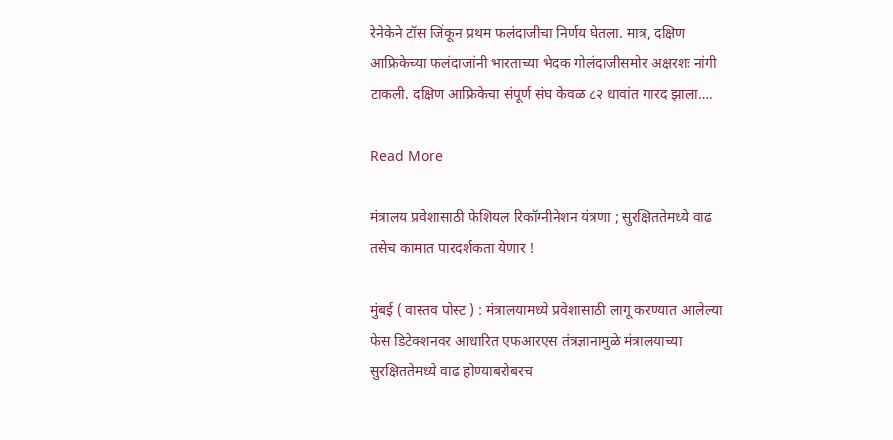रेनेकेने टॉस जिंकून प्रथम फलंदाजीचा निर्णय घेतला. मात्र, दक्षिण आफ्रिकेच्या फलंदाजांनी भारताच्या भेदक गोलंदाजीसमोर अक्षरशः नांगी टाकली. दक्षिण आफ्रिकेचा संपूर्ण संघ केवळ ८२ धावांत गारद झाला….

Read More

मंत्रालय प्रवेशासाठी फेशियल रिकॉग्नीनेशन यंत्रणा ; सुरक्षिततेमध्ये वाढ तसेच कामात पारदर्शकता येणार !

मुंबई ( वास्तव पोस्ट ) : मंत्रालयामध्ये प्रवेशासाठी लागू करण्यात आलेल्या फेस डिटेक्शनवर आधारित एफआरएस तंत्रज्ञानामुळे मंत्रालयाच्या सुरक्षिततेमध्ये वाढ होण्याबरोबरच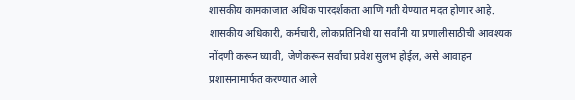शासकीय कामकाजात अधिक पारदर्शकता आणि गती येण्यात मदत होणार आहे. शासकीय अधिकारी, कर्मचारी, लोकप्रतिनिधी या सर्वांनी या प्रणालीसाठीची आवश्यक नोंदणी करून घ्यावी, जेणेकरून सर्वांचा प्रवेश सुलभ होईल, असे आवाहन प्रशासनामार्फत करण्यात आले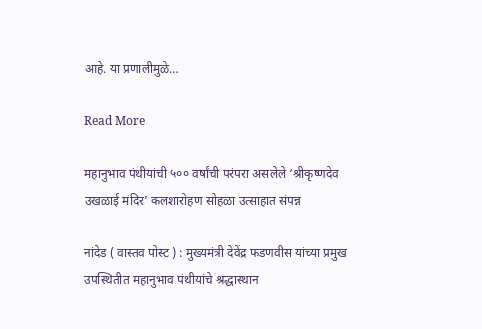आहे. या प्रणालीमुळे…

Read More

महानुभाव पंथीयांची ५०० वर्षांची परंपरा असलेले ‘श्रीकृष्णदेव उखळाई मंदिर’ कलशारोहण सोहळा उत्साहात संपन्न

नांदेड ( वास्तव पोस्ट ) : मुख्यमंत्री देवेंद्र फडणवीस यांच्या प्रमुख उपस्थितीत महानुभाव पंथीयांचे श्रद्धास्थान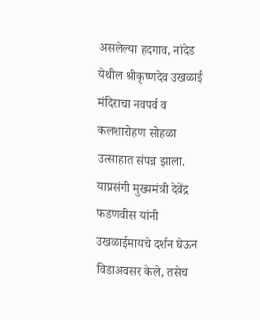असलेल्या हदगाव, नांदेड येथील श्रीकृष्णदेव उखळाई मंदिराचा नवपर्व व कलशारोहण सोहळा उत्साहात संपन्न झाला. याप्रसंगी मुख्यमंत्री देवेंद्र फडणवीस यांनी उखळाईमायचे दर्शन घेऊन विडाअवसर केले, तसेच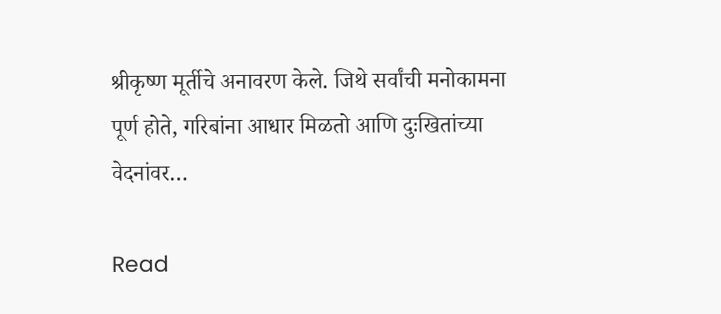श्रीकृष्ण मूर्तीचे अनावरण केले. जिथे सर्वांची मनोकामना पूर्ण होते, गरिबांना आधार मिळतो आणि दुःखितांच्या वेदनांवर…

Read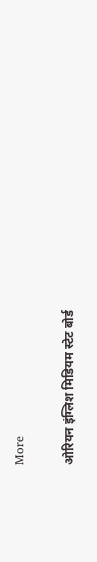More

ओरियन इंग्लिश मिडियम स्टेट बोर्ड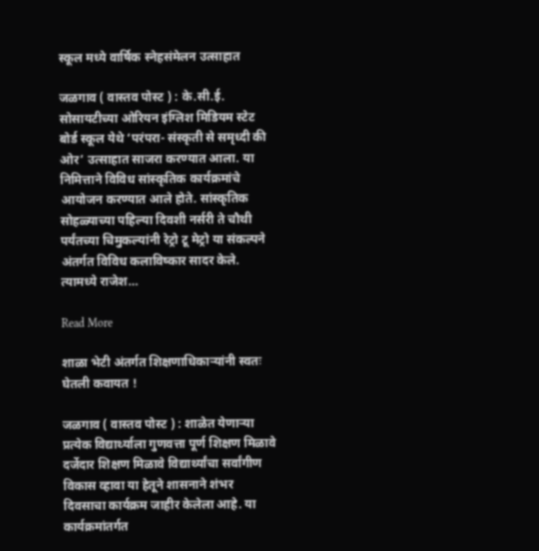स्कूल मध्ये वार्षिक स्नेहसंमेलन उत्साहात

जळगाव ( वास्तव पोस्ट ) : के.सी.ई. सोसायटीच्या ओरियन इंग्लिश मिडियम स्टेट बोर्ड स्कूल येथे ‘परंपरा- संस्कृती से समृध्दी की ओर’ उत्साहात साजरा करण्यात आला. या निमित्ताने विविध सांस्कृतिक कार्यक्रमांचे आयोजन करण्यात आले होते. सांस्कृतिक सोहळ्याच्या पहिल्या दिवशी नर्सरी ते चौथी पर्यंतच्या चिमुकल्यांनी रेट्रो टू मेट्रो या संकल्पने अंतर्गत विविध कलाविष्कार सादर केले. त्यामध्ये राजेश…

Read More

शाळा भेटी अंतर्गत शिक्षणाधिकाऱ्यांनी स्वतः घेतली कवायत !

जळगाव ( वास्तव पोस्ट ) : शाळेत येणाऱ्या प्रत्येक विद्यार्थ्याला गुणवत्ता पूर्ण शिक्षण मिळावे दर्जेदार शिक्षण मिळावे विद्यार्थ्यांचा सर्वांगीण विकास व्हावा या हेतूने शासनाने शंभर दिवसाचा कार्यक्रम जाहीर केलेला आहे. या कार्यक्रमांतर्गत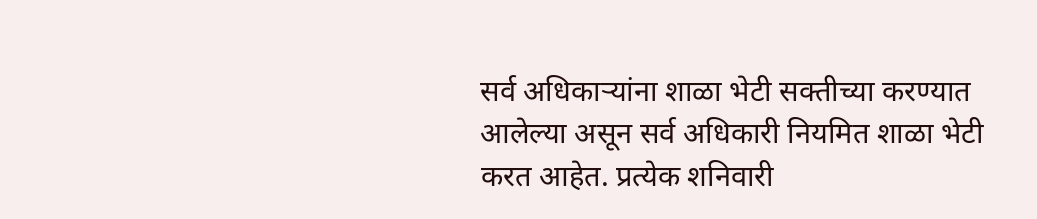सर्व अधिकाऱ्यांना शाळा भेटी सक्तीच्या करण्यात आलेल्या असून सर्व अधिकारी नियमित शाळा भेटी करत आहेत. प्रत्येक शनिवारी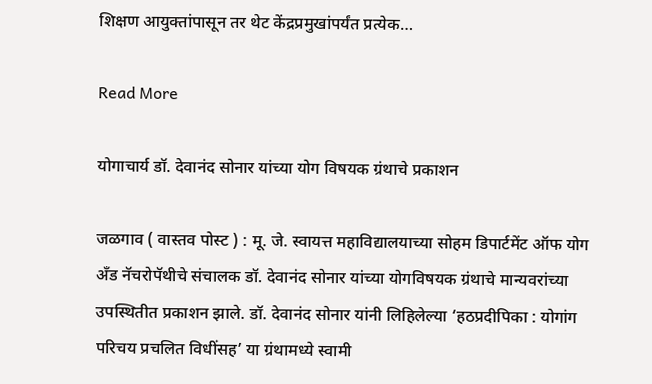शिक्षण आयुक्तांपासून तर थेट केंद्रप्रमुखांपर्यंत प्रत्येक…

Read More

योगाचार्य डॉ. देवानंद सोनार यांच्या योग विषयक ग्रंथाचे प्रकाशन

जळगाव ( वास्तव पोस्ट ) : मू. जे. स्वायत्त महाविद्यालयाच्या सोहम डिपार्टमेंट ऑफ योग अँड नॅचरोपॅथीचे संचालक डॉ. देवानंद सोनार यांच्या योगविषयक ग्रंथाचे मान्यवरांच्या  उपस्थितीत प्रकाशन झाले. डॉ. देवानंद सोनार यांनी लिहिलेल्या ‘हठप्रदीपिका : योगांग परिचय प्रचलित विधींसह’ या ग्रंथामध्ये स्वामी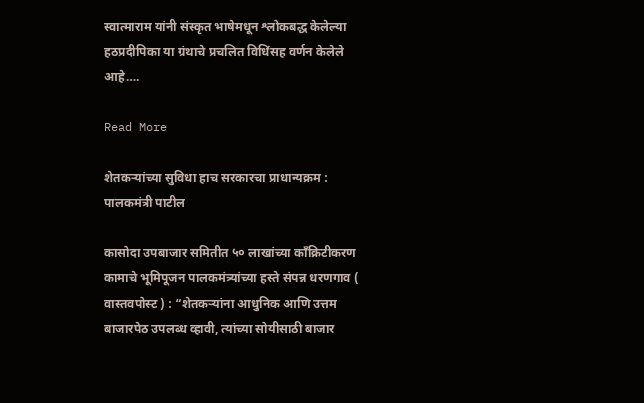स्वात्माराम यांनी संस्कृत भाषेमधून श्लोकबद्ध केलेल्या हठप्रदीपिका या ग्रंथाचे प्रचलित विधिंसह वर्णन केलेले आहे….

Read More

शेतकऱ्यांच्या सुविधा हाच सरकारचा प्राधान्यक्रम : पालकमंत्री पाटील

कासोदा उपबाजार समितीत ५० लाखांच्या काँक्रिटीकरण कामाचे भूमिपूजन पालकमंत्र्यांच्या हस्ते संपन्न धरणगाव ( वास्तवपोस्ट ) : “शेतकऱ्यांना आधुनिक आणि उत्तम बाजारपेठ उपलब्ध व्हावी, त्यांच्या सोयीसाठी बाजार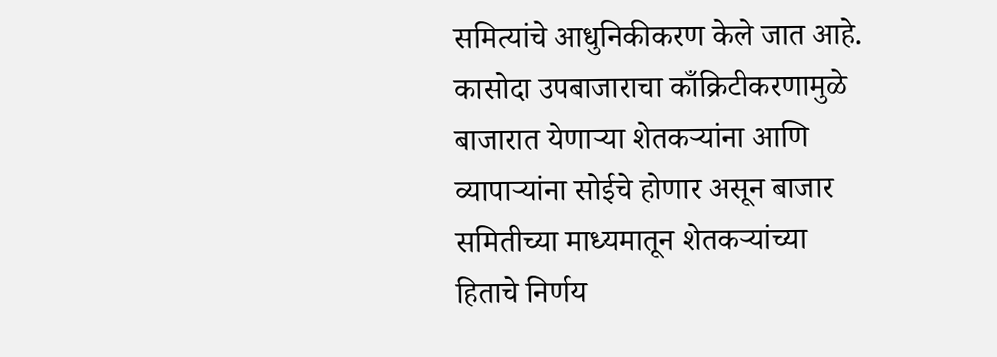समित्यांचे आधुनिकीकरण केले जात आहे. कासोदा उपबाजाराचा काँक्रिटीकरणामुळे बाजारात येणाऱ्या शेतकऱ्यांना आणि व्यापाऱ्यांना सोईचे होणार असून बाजार समितीच्या माध्यमातून शेतकऱ्यांच्या हिताचे निर्णय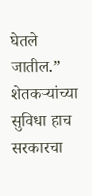घेतले जातील.” शेतकऱ्यांच्या सुविधा हाच सरकारचा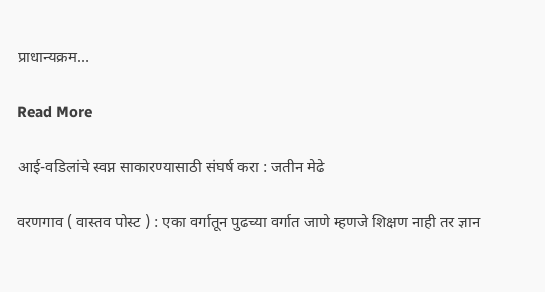प्राधान्यक्रम…

Read More

आई-वडिलांचे स्वप्न साकारण्यासाठी संघर्ष करा : जतीन मेढे

वरणगाव ( वास्तव पोस्ट ) : एका वर्गातून पुढच्या वर्गात जाणे म्हणजे शिक्षण नाही तर ज्ञान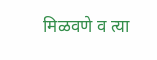मिळवणे व त्या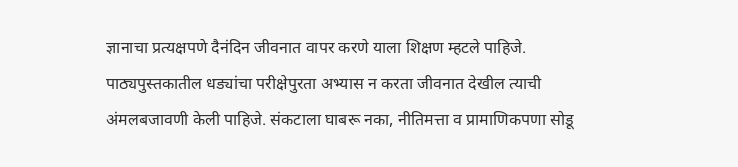ज्ञानाचा प्रत्यक्षपणे दैनंदिन जीवनात वापर करणे याला शिक्षण म्हटले पाहिजे. पाठ्यपुस्तकातील धड्यांचा परीक्षेपुरता अभ्यास न करता जीवनात देखील त्याची अंमलबजावणी केली पाहिजे. संकटाला घाबरू नका, नीतिमत्ता व प्रामाणिकपणा सोडू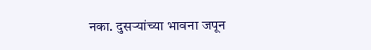नका. दुसऱ्यांच्या भावना जपून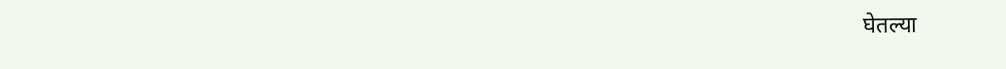घेतल्या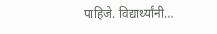पाहिजे. विद्यार्थ्यांनी…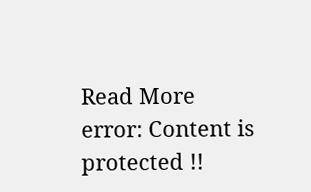Read More
error: Content is protected !!